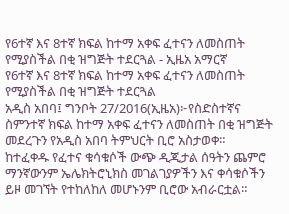የ6ተኛ እና 8ተኛ ክፍል ከተማ አቀፍ ፈተናን ለመስጠት የሚያስችል በቂ ዝግጅት ተደርጓል - ኢዜአ አማርኛ
የ6ተኛ እና 8ተኛ ክፍል ከተማ አቀፍ ፈተናን ለመስጠት የሚያስችል በቂ ዝግጅት ተደርጓል
አዲስ አበባ፤ ግንቦት 27/2016(ኢዜአ)፦የስድስተኛና ስምንተኛ ክፍል ከተማ አቀፍ ፈተናን ለመስጠት በቂ ዝግጅት መደረጉን የአዲስ አበባ ትምህርት ቢሮ አስታወቀ።
ከተፈቀዱ የፈተና ቁሳቁሶች ውጭ ዲጂታል ሰዓትን ጨምሮ ማንኛውንም ኤሌክትሮኒክስ መገልገያዎችን እና ቀሳቁሶችን ይዞ መገኘት የተከለከለ መሆኑንም ቢሮው አብራርቷል።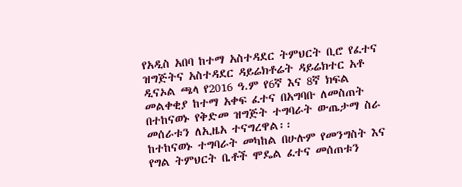የአዲስ አበባ ከተማ አስተዳደር ትምህርት ቢሮ የፈተና ዝግጅትና አስተዳደር ዳይሬክቶሬት ዳይሬክተር አቶ ዲናኦል ጫላ የ2016 ዓ.ም የ6ኛ እና 8ኛ ክፍል መልቀቂያ ከተማ አቀፍ ፈተና በአግባቡ ለመስጠት በተከናወኑ የቅድመ ዝግጅት ተግባራት ውጤታማ ስራ መሰራቱን ለኢዜአ ተናግረዋል፡፡
ከተከናወኑ ተግባራት መካከል በሁሉም የመንግስት እና የግል ትምህርት ቤቶች ሞዴል ፈተና መሰጠቱን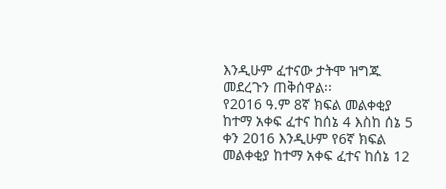እንዲሁም ፈተናው ታትሞ ዝግጁ መደረጉን ጠቅሰዋል፡፡
የ2016 ዓ.ም 8ኛ ክፍል መልቀቂያ ከተማ አቀፍ ፈተና ከሰኔ 4 እስከ ሰኔ 5 ቀን 2016 እንዲሁም የ6ኛ ክፍል መልቀቂያ ከተማ አቀፍ ፈተና ከሰኔ 12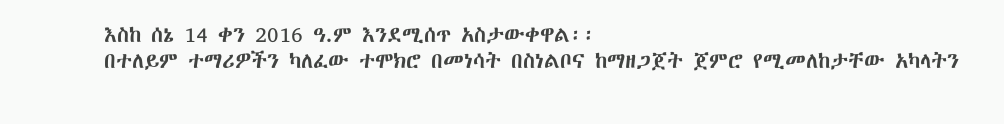እስከ ሰኔ 14 ቀን 2016 ዓ.ም እንደሚሰጥ አስታውቀዋል፡፡
በተለይም ተማሪዎችን ካለፈው ተሞክሮ በመነሳት በስነልቦና ከማዘጋጀት ጀምሮ የሚመለከታቸው አካላትን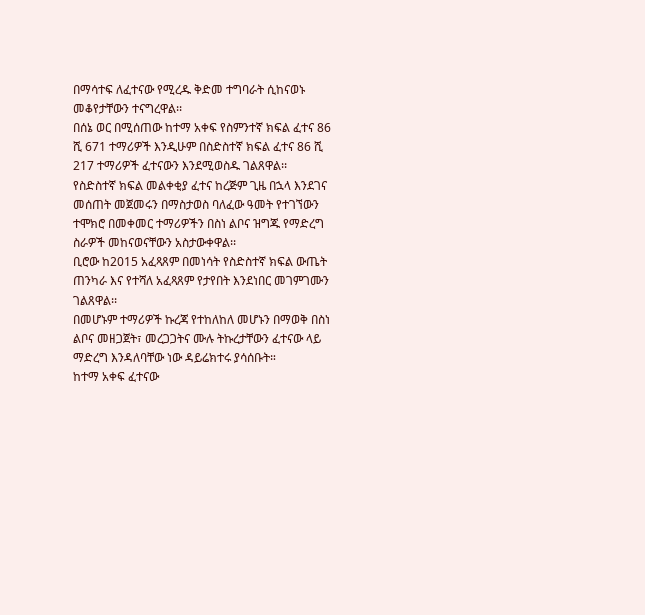በማሳተፍ ለፈተናው የሚረዱ ቅድመ ተግባራት ሲከናወኑ መቆየታቸውን ተናግረዋል፡፡
በሰኔ ወር በሚሰጠው ከተማ አቀፍ የስምንተኛ ክፍል ፈተና 86 ሺ 671 ተማሪዎች እንዲሁም በስድስተኛ ክፍል ፈተና 86 ሺ 217 ተማሪዎች ፈተናውን እንደሚወስዱ ገልጸዋል፡፡
የስድስተኛ ክፍል መልቀቂያ ፈተና ከረጅም ጊዜ በኋላ እንደገና መሰጠት መጀመሩን በማስታወስ ባለፈው ዓመት የተገኘውን ተሞክሮ በመቀመር ተማሪዎችን በስነ ልቦና ዝግጁ የማድረግ ስራዎች መከናወናቸውን አስታውቀዋል፡፡
ቢሮው ከ2015 አፈጻጸም በመነሳት የስድስተኛ ክፍል ውጤት ጠንካራ እና የተሻለ አፈጻጸም የታየበት እንደነበር መገምገሙን ገልጸዋል፡፡
በመሆኑም ተማሪዎች ኩረጃ የተከለከለ መሆኑን በማወቅ በስነ ልቦና መዘጋጀት፣ መረጋጋትና ሙሉ ትኩረታቸውን ፈተናው ላይ ማድረግ እንዳለባቸው ነው ዳይሬክተሩ ያሳሰቡት።
ከተማ አቀፍ ፈተናው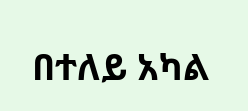በተለይ አካል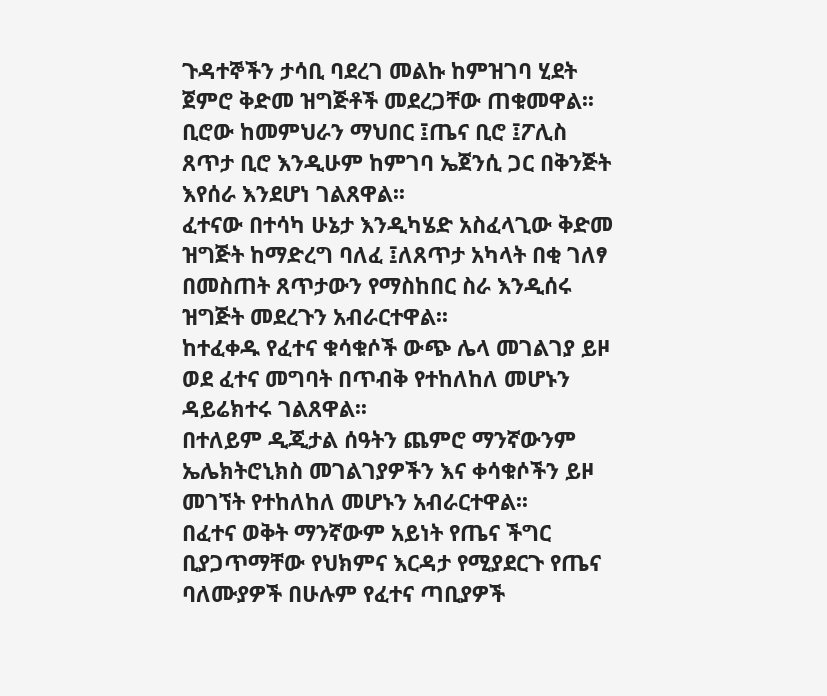ጉዳተኞችን ታሳቢ ባደረገ መልኩ ከምዝገባ ሂደት ጀምሮ ቅድመ ዝግጅቶች መደረጋቸው ጠቁመዋል፡፡
ቢሮው ከመምህራን ማህበር ፤ጤና ቢሮ ፤ፖሊስ ጸጥታ ቢሮ እንዲሁም ከምገባ ኤጀንሲ ጋር በቅንጅት እየሰራ እንደሆነ ገልጸዋል፡፡
ፈተናው በተሳካ ሁኔታ እንዲካሄድ አስፈላጊው ቅድመ ዝግጅት ከማድረግ ባለፈ ፤ለጸጥታ አካላት በቂ ገለፃ በመስጠት ጸጥታውን የማስከበር ስራ እንዲሰሩ ዝግጅት መደረጉን አብራርተዋል፡፡
ከተፈቀዱ የፈተና ቁሳቁሶች ውጭ ሌላ መገልገያ ይዞ ወደ ፈተና መግባት በጥብቅ የተከለከለ መሆኑን ዳይሬክተሩ ገልጸዋል፡፡
በተለይም ዲጂታል ሰዓትን ጨምሮ ማንኛውንም ኤሌክትሮኒክስ መገልገያዎችን እና ቀሳቁሶችን ይዞ መገኘት የተከለከለ መሆኑን አብራርተዋል፡፡
በፈተና ወቅት ማንኛውም አይነት የጤና ችግር ቢያጋጥማቸው የህክምና እርዳታ የሚያደርጉ የጤና ባለሙያዎች በሁሉም የፈተና ጣቢያዎች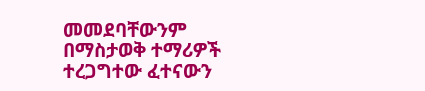መመደባቸውንም በማስታወቅ ተማሪዎች ተረጋግተው ፈተናውን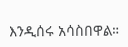እንዲሰሩ አሳስበዋል።